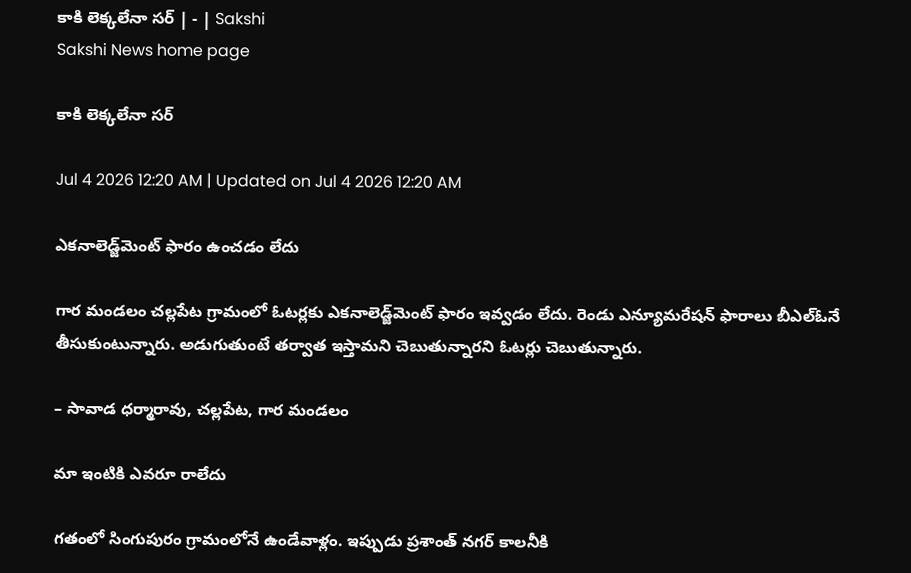కాకి లెక్కలేనా సర్‌ | - | Sakshi
Sakshi News home page

కాకి లెక్కలేనా సర్‌

Jul 4 2026 12:20 AM | Updated on Jul 4 2026 12:20 AM

ఎకనాలెడ్జ్‌మెంట్‌ ఫారం ఉంచడం లేదు

గార మండలం చల్లపేట గ్రామంలో ఓటర్లకు ఎకనాలెడ్జ్‌మెంట్‌ ఫారం ఇవ్వడం లేదు. రెండు ఎన్యూమరేషన్‌ ఫారాలు బీఎల్‌ఓనే తీసుకుంటున్నారు. అడుగుతుంటే తర్వాత ఇస్తామని చెబుతున్నారని ఓటర్లు చెబుతున్నారు.

– సావాడ ధర్మారావు, చల్లపేట, గార మండలం

మా ఇంటికి ఎవరూ రాలేదు

గతంలో సింగుపురం గ్రామంలోనే ఉండేవాళ్లం. ఇప్పుడు ప్రశాంత్‌ నగర్‌ కాలనీకి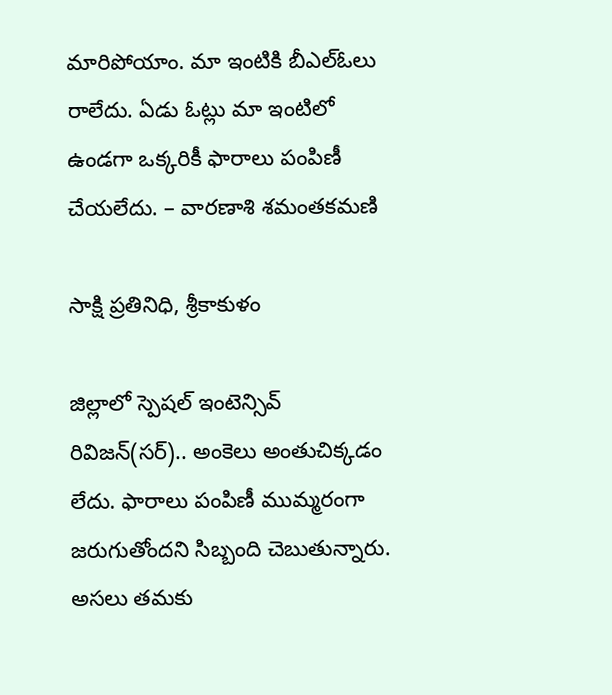మారిపోయాం. మా ఇంటికి బీఎల్‌ఓలు రాలేదు. ఏడు ఓట్లు మా ఇంటిలో ఉండగా ఒక్కరికీ ఫారాలు పంపిణీ చేయలేదు. – వారణాశి శమంతకమణి

సాక్షి ప్రతినిధి, శ్రీకాకుళం

జిల్లాలో స్పెషల్‌ ఇంటెన్సివ్‌ రివిజన్‌(సర్‌).. అంకెలు అంతుచిక్కడం లేదు. ఫారాలు పంపిణీ ముమ్మరంగా జరుగుతోందని సిబ్బంది చెబుతున్నారు. అసలు తమకు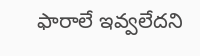ఫారాలే ఇవ్వలేదని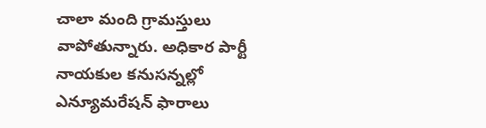చాలా మంది గ్రామస్తులు వాపోతున్నారు. అధికార పార్టీ నాయకుల కనుసన్నల్లో ఎన్యూమరేషన్‌ ఫారాలు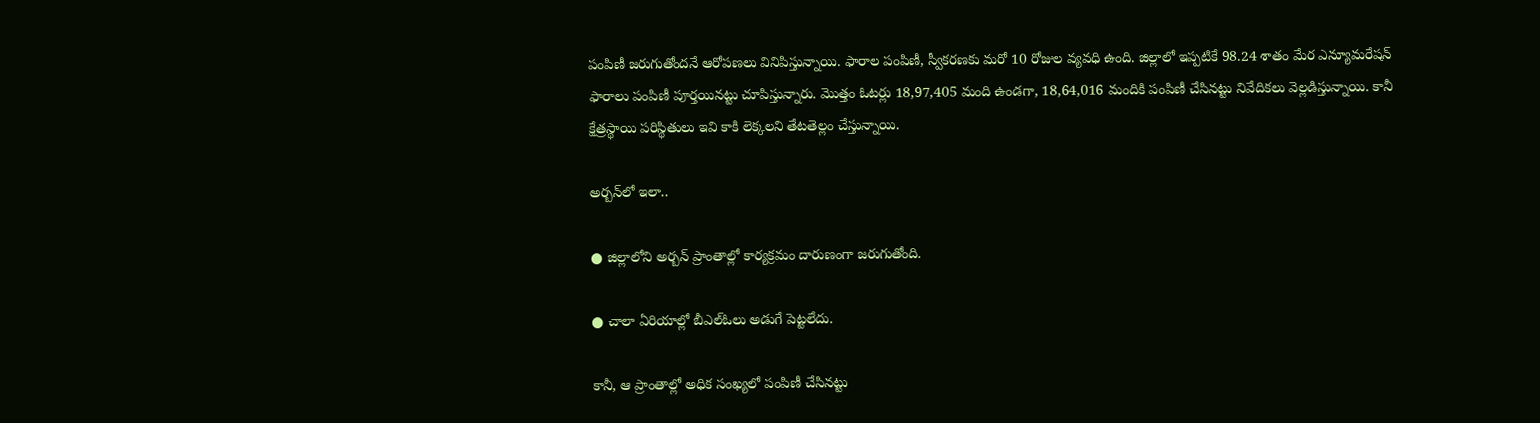పంపిణీ జరుగుతోందనే ఆరోపణలు వినిపిస్తున్నాయి. ఫారాల పంపిణీ, స్వీకరణకు మరో 10 రోజుల వ్యవధి ఉంది. జిల్లాలో ఇప్పటికే 98.24 శాతం మేర ఎన్యూమరేషన్‌ ఫారాలు పంపిణీ పూర్తయినట్టు చూపిస్తున్నారు. మొత్తం ఓటర్లు 18,97,405 మంది ఉండగా, 18,64,016 మందికి పంపిణీ చేసినట్టు నివేదికలు వెల్లడిస్తున్నాయి. కానీ క్షేత్రస్థాయి పరిస్థితులు ఇవి కాకి లెక్కలని తేటతెల్లం చేస్తున్నాయి.

అర్బన్‌లో ఇలా..

● జిల్లాలోని అర్బన్‌ ప్రాంతాల్లో కార్యక్రమం దారుణంగా జరుగుతోంది.

● చాలా ఏరియాల్లో బీఎల్‌ఓలు అడుగే పెట్టలేదు.

కానీ, ఆ ప్రాంతాల్లో అధిక సంఖ్యలో పంపిణీ చేసినట్టు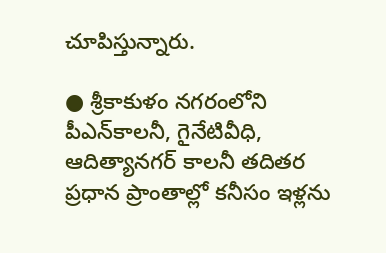చూపిస్తున్నారు.

● శ్రీకాకుళం నగరంలోని పీఎన్‌కాలనీ, గైనేటివీధి, ఆదిత్యానగర్‌ కాలనీ తదితర ప్రధాన ప్రాంతాల్లో కనీసం ఇళ్లను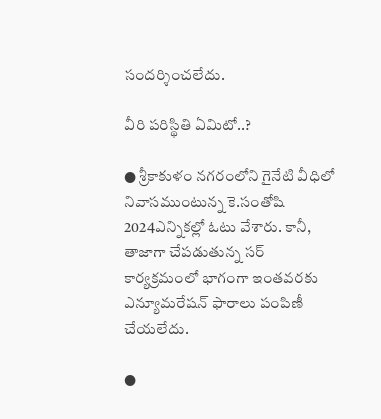సందర్శించలేదు.

వీరి పరిస్థితి ఏమిటో..?

● శ్రీకాకుళం నగరంలోని గైనేటి వీధిలో నివాసముంటున్న కె.సంతోషి 2024ఎన్నికల్లో ఓటు వేశారు. కానీ, తాజాగా చేపడుతున్న సర్‌ కార్యక్రమంలో భాగంగా ఇంతవరకు ఎన్యూమరేషన్‌ ఫారాలు పంపిణీ చేయలేదు.

●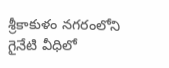శ్రీకాకుళం నగరంలోని గైనేటి వీధిలో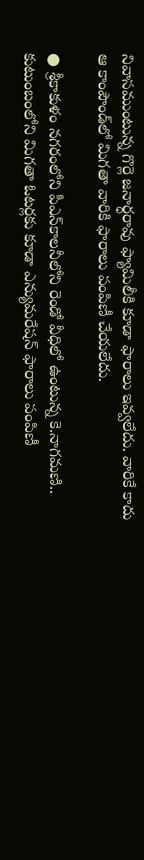నివాసముంటున్న గొర్లె జనార్ధరావు ఫ్యామిలీకి కూడా ఫారాలు ఇవ్వలేదు. వారికే కాదు ఆ కాంపౌండ్‌లో మిగతా వారికి ఫారాలు పంపిణీ చేయలేదు.

● శ్రీకాకుళం నగరంలోని పీఎన్‌కాలనీలోని రెండో వీధిలో ఉంటున్న కె.నాగమణి.. కుటుంబంలోని మిగతా ఓటర్లకు కూడా ఎన్యుమరేషన్‌ ఫారాలు పంపిణీ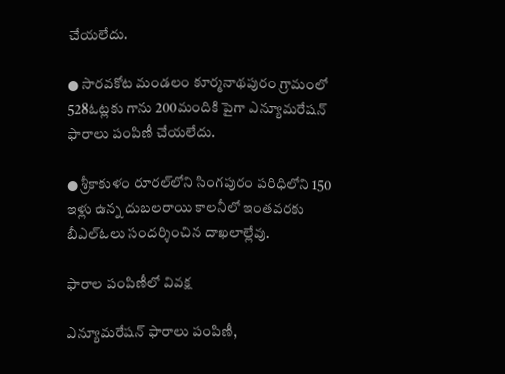చేయలేదు.

● సారవకోట మండలం కూర్మనాథపురం గ్రామంలో 528ఓట్లకు గాను 200మందికి పైగా ఎన్యూమరేషన్‌ ఫారాలు పంపిణీ చేయలేదు.

● శ్రీకాకుళం రూరల్‌లోని సింగపురం పరిధిలోని 150 ఇళ్లు ఉన్న దుబలరాయి కాలనీలో ఇంతవరకు బీఎల్‌ఓలు సందర్శించిన దాఖలాల్లేవు.

ఫారాల పంపిణీలో వివక్ష

ఎన్యూమరేషన్‌ ఫారాలు పంపిణీ,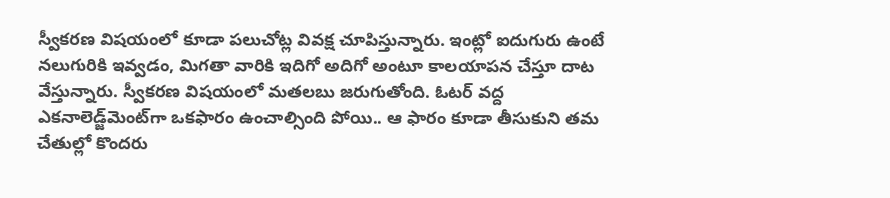స్వీకరణ విషయంలో కూడా పలుచోట్ల వివక్ష చూపిస్తున్నారు. ఇంట్లో ఐదుగురు ఉంటే నలుగురికి ఇవ్వడం, మిగతా వారికి ఇదిగో అదిగో అంటూ కాలయాపన చేస్తూ దాట వేస్తున్నారు. స్వీకరణ విషయంలో మతలబు జరుగుతోంది. ఓటర్‌ వద్ద ఎకనాలెడ్జ్‌మెంట్‌గా ఒకఫారం ఉంచాల్సింది పోయి.. ఆ ఫారం కూడా తీసుకుని తమ చేతుల్లో కొందరు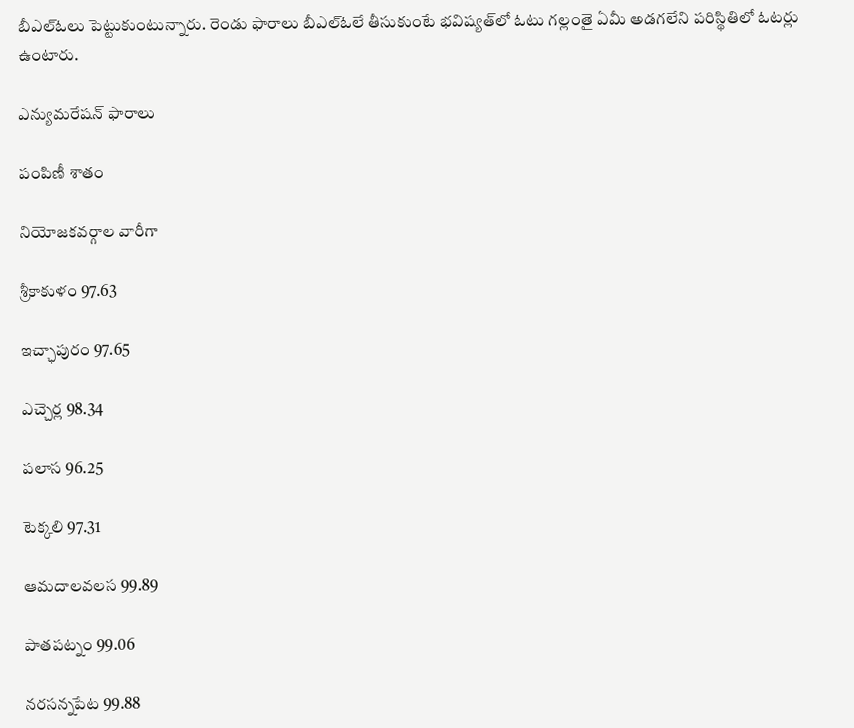బీఎల్‌ఓలు పెట్టుకుంటున్నారు. రెండు ఫారాలు బీఎల్‌ఓలే తీసుకుంటే భవిష్యత్‌లో ఓటు గల్లంతై ఏమీ అడగలేని పరిస్థితిలో ఓటర్లు ఉంటారు.

ఎన్యుమరేషన్‌ ఫారాలు

పంపిణీ శాతం

నియోజకవర్గాల వారీగా

శ్రీకాకుళం 97.63

ఇచ్ఛాపురం 97.65

ఎచ్చెర్ల 98.34

పలాస 96.25

టెక్కలి 97.31

ఆమదాలవలస 99.89

పాతపట్నం 99.06

నరసన్నపేట 99.88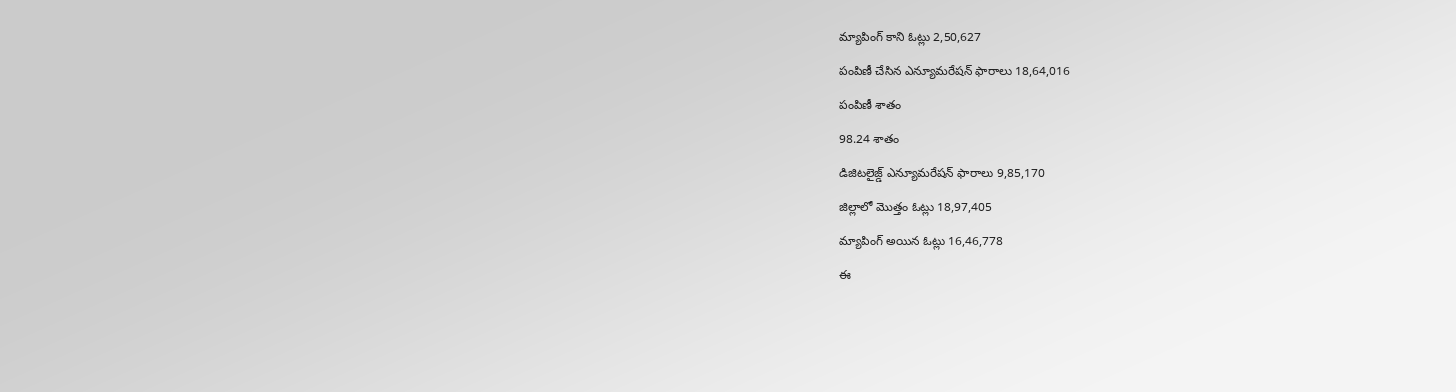మ్యాపింగ్‌ కాని ఓట్లు 2,50,627

పంపిణీ చేసిన ఎన్యూమరేషన్‌ ఫారాలు 18,64,016

పంపిణీ శాతం

98.24 శాతం

డిజిటలైజ్డ్‌ ఎన్యూమరేషన్‌ ఫారాలు 9,85,170

జిల్లాలో మొత్తం ఓట్లు 18,97,405

మ్యాపింగ్‌ అయిన ఓట్లు 16,46,778

ఈ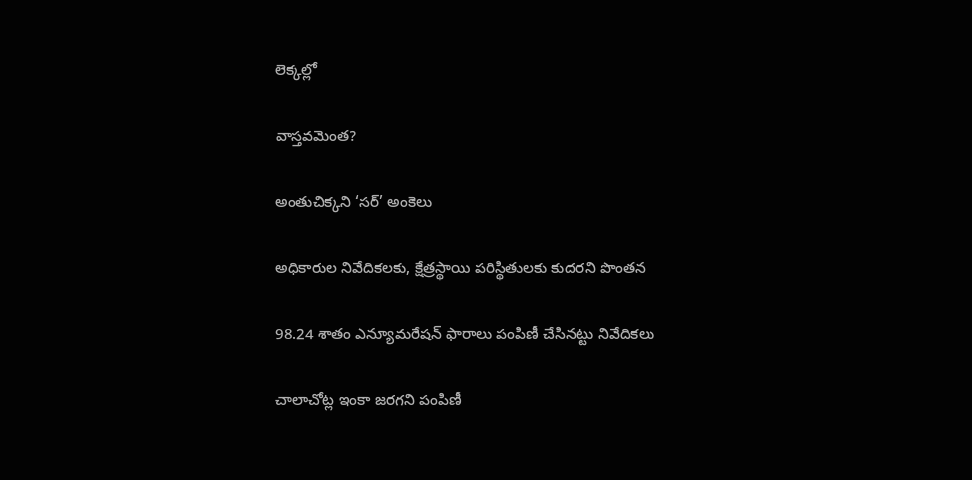లెక్కల్లో

వాస్తవమెంత?

అంతుచిక్కని ‘సర్‌’ అంకెలు

అధికారుల నివేదికలకు, క్షేత్రస్థాయి పరిస్థితులకు కుదరని పొంతన

98.24 శాతం ఎన్యూమరేషన్‌ ఫారాలు పంపిణీ చేసినట్టు నివేదికలు

చాలాచోట్ల ఇంకా జరగని పంపిణీ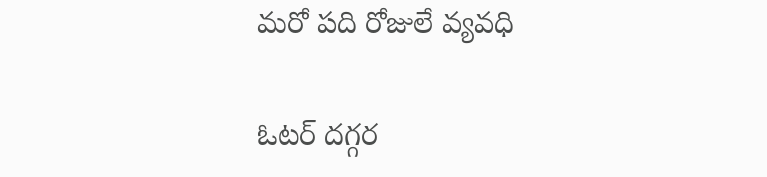మరో పది రోజులే వ్యవధి

ఓటర్‌ దగ్గర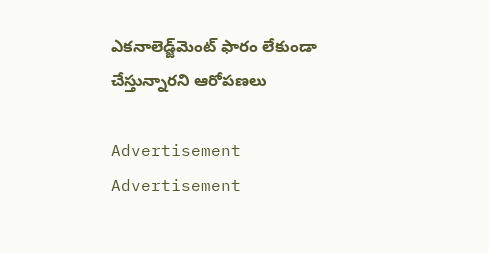ఎకనాలెడ్జ్‌మెంట్‌ ఫారం లేకుండా చేస్తున్నారని ఆరోపణలు

Advertisement
Advertisement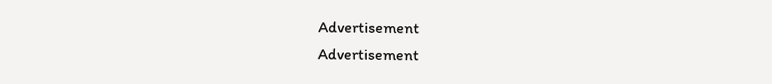Advertisement
Advertisement